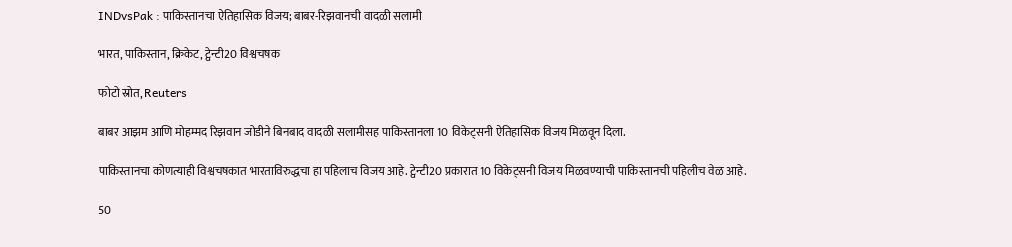INDvsPak : पाकिस्तानचा ऐतिहासिक विजय; बाबर-रिझवानची वादळी सलामी

भारत, पाकिस्तान, क्रिकेट, ट्वेन्टी20 विश्वचषक

फोटो स्रोत, Reuters

बाबर आझम आणि मोहम्मद रिझवान जोडीने बिनबाद वादळी सलामीसह पाकिस्तानला 10 विकेट्सनी ऐतिहासिक विजय मिळवून दिला.

पाकिस्तानचा कोणत्याही विश्वचषकात भारताविरुद्धचा हा पहिलाच विजय आहे. ट्वेन्टी20 प्रकारात 10 विकेट्सनी विजय मिळवण्याची पाकिस्तानची पहिलीच वेळ आहे.

50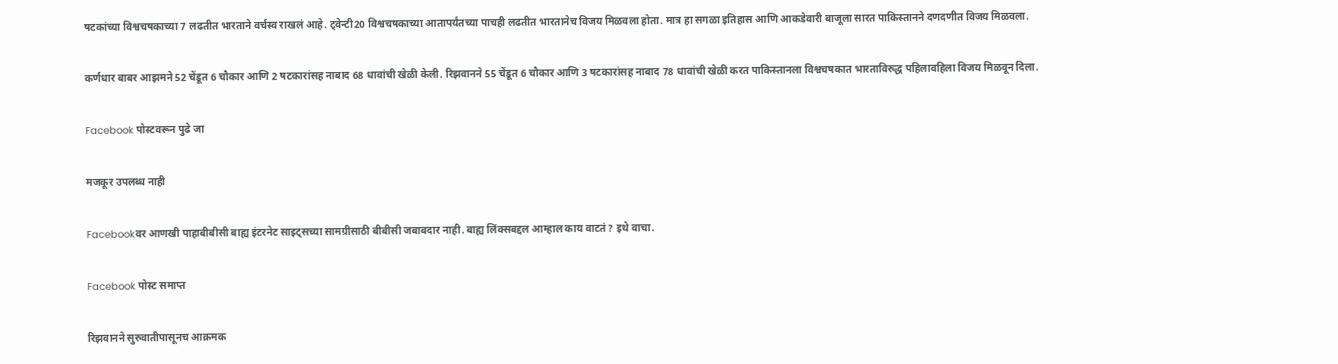षटकांच्या विश्वचषकाच्या 7 लढतीत भारताने वर्चस्व राखलं आहे. ट्वेन्टी20 विश्वचषकाच्या आतापर्यंतच्या पाचही लढतीत भारतानेच विजय मिळवला होता. मात्र हा सगळा इतिहास आणि आकडेवारी बाजूला सारत पाकिस्तानने दणदणीत विजय मिळवला.

कर्णधार बाबर आझमने 52 चेंडूत 6 चौकार आणि 2 षटकारांसह नाबाद 68 धावांची खेळी केली. रिझवानने 55 चेंडूत 6 चौकार आणि 3 षटकारांसह नाबाद 78 धावांची खेळी करत पाकिस्तानला विश्वचषकात भारताविरुद्ध पहिलावहिला विजय मिळवून दिला.

Facebook पोस्टवरून पुढे जा

मजकूर उपलब्ध नाही

Facebookवर आणखी पाहाबीबीसी बाह्य इंटरनेट साइट्सच्या सामग्रीसाठी बीबीसी जबाबदार नाही. बाह्य लिंक्सबद्दल आम्हाल काय वाटतं? इथे वाचा.

Facebook पोस्ट समाप्त

रिझवानने सुरुवातीपासूनच आक्रमक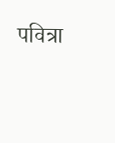पवित्रा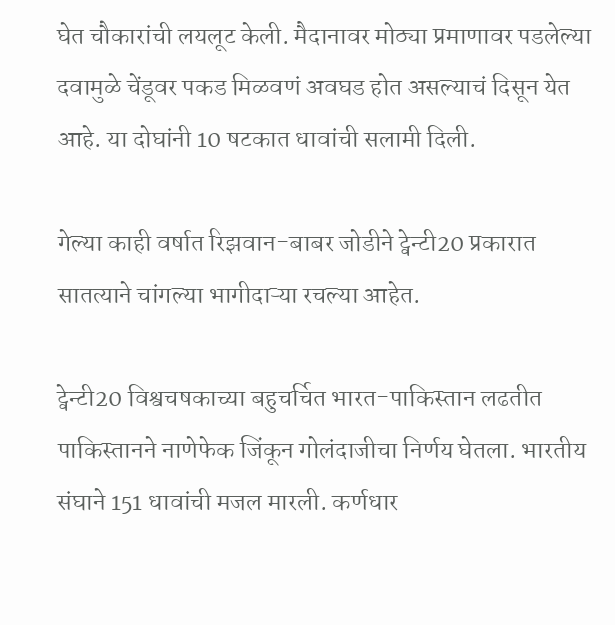घेत चौकारांची लयलूट केली. मैदानावर मोठ्या प्रमाणावर पडलेल्या दवामुळे चेंडूवर पकड मिळवणं अवघड होत असल्याचं दिसून येत आहे. या दोघांनी 10 षटकात धावांची सलामी दिली.

गेल्या काही वर्षात रिझवान-बाबर जोडीने ट्वेन्टी20 प्रकारात सातत्याने चांगल्या भागीदाऱ्या रचल्या आहेत.

ट्वेन्टी20 विश्वचषकाच्या बहुचर्चित भारत-पाकिस्तान लढतीत पाकिस्तानने नाणेफेक जिंकून गोलंदाजीचा निर्णय घेतला. भारतीय संघाने 151 धावांची मजल मारली. कर्णधार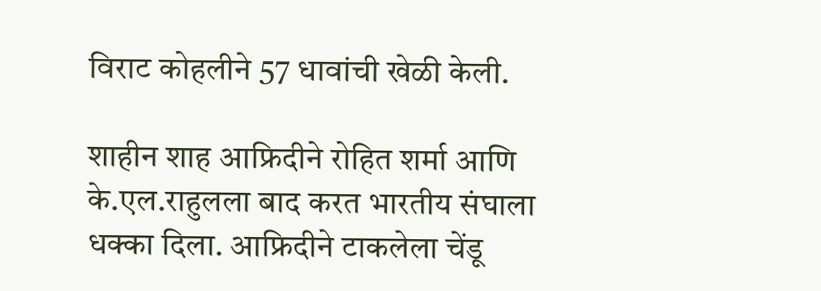विराट कोहलीने 57 धावांची खेळी केली.

शाहीन शाह आफ्रिदीने रोहित शर्मा आणि के.एल.राहुलला बाद करत भारतीय संघाला धक्का दिला. आफ्रिदीने टाकलेला चेंडू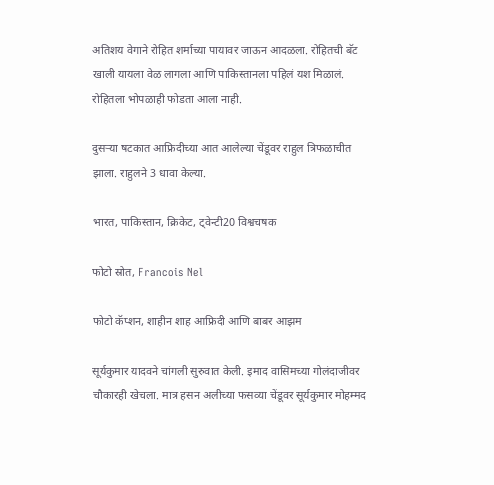अतिशय वेगाने रोहित शर्माच्या पायावर जाऊन आदळला. रोहितची बॅट खाली यायला वेळ लागला आणि पाकिस्तानला पहिलं यश मिळालं. रोहितला भोपळाही फोडता आला नाही.

दुसऱ्या षटकात आफ्रिदीच्या आत आलेल्या चेंडूवर राहुल त्रिफळाचीत झाला. राहुलने 3 धावा केल्या.

भारत, पाकिस्तान, क्रिकेट, ट्वेन्टी20 विश्वचषक

फोटो स्रोत, Francois Nel

फोटो कॅप्शन, शाहीन शाह आफ्रिदी आणि बाबर आझम

सूर्यकुमार यादवने चांगली सुरुवात केली. इमाद वासिमच्या गोलंदाजीवर चौकारही खेचला. मात्र हसन अलीच्या फसव्या चेंडूवर सूर्यकुमार मोहम्मद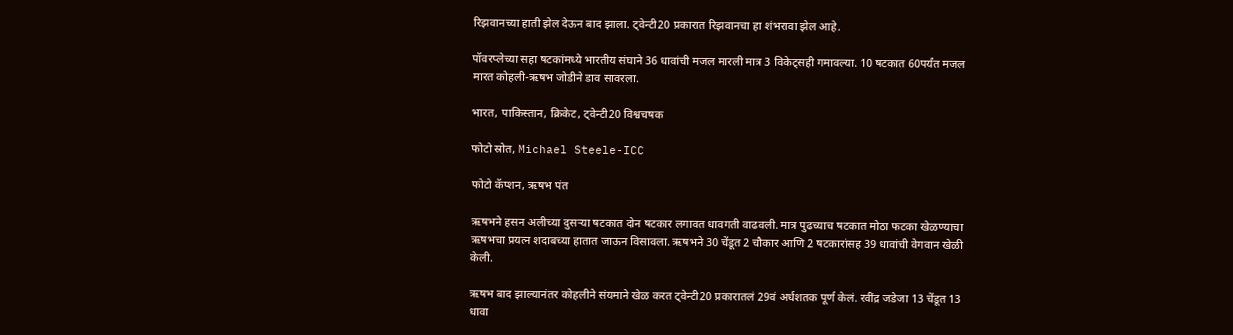रिझवानच्या हाती झेल देऊन बाद झाला. ट्वेन्टी20 प्रकारात रिझवानचा हा शंभरावा झेल आहे.

पॉवरप्लेच्या सहा षटकांमध्ये भारतीय संघाने 36 धावांची मजल मारली मात्र 3 विकेट्सही गमावल्या. 10 षटकात 60पर्यंत मजल मारत कोहली-ऋषभ जोडीने डाव सावरला.

भारत, पाकिस्तान, क्रिकेट, ट्वेन्टी20 विश्वचषक

फोटो स्रोत, Michael Steele-ICC

फोटो कॅप्शन, ऋषभ पंत

ऋषभने हसन अलीच्या दुसऱ्या षटकात दोन षटकार लगावत धावगती वाढवली. मात्र पुढच्याच षटकात मोठा फटका खेळण्याचा ऋषभचा प्रयत्न शदाबच्या हातात जाऊन विसावला. ऋषभने 30 चेंडूत 2 चौकार आणि 2 षटकारांसह 39 धावांची वेगवान खेळी केली.

ऋषभ बाद झाल्यानंतर कोहलीने संयमाने खेळ करत ट्वेन्टी20 प्रकारातलं 29वं अर्धशतक पूर्ण केलं. रवींद्र जडेजा 13 चेंडूत 13 धावा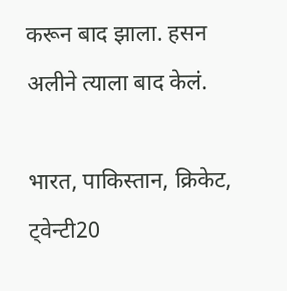करून बाद झाला. हसन अलीने त्याला बाद केलं.

भारत, पाकिस्तान, क्रिकेट, ट्वेन्टी20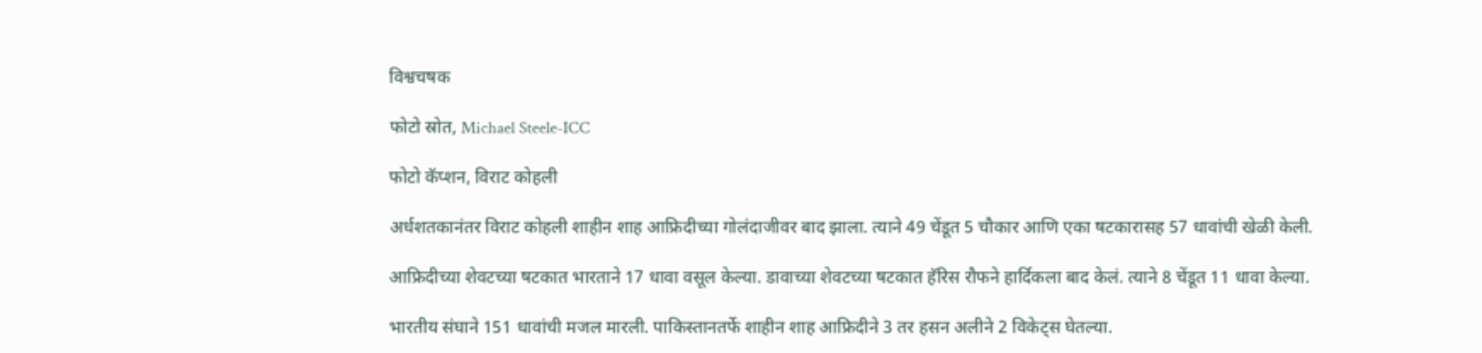विश्वचषक

फोटो स्रोत, Michael Steele-ICC

फोटो कॅप्शन, विराट कोहली

अर्धशतकानंतर विराट कोहली शाहीन शाह आफ्रिदीच्या गोलंदाजीवर बाद झाला. त्याने 49 चेंडूत 5 चौकार आणि एका षटकारासह 57 धावांची खेळी केली.

आफ्रिदीच्या शेवटच्या षटकात भारताने 17 धावा वसूल केल्या. डावाच्या शेवटच्या षटकात हॅरिस रौफने हार्दिकला बाद केलं. त्याने 8 चेंडूत 11 धावा केल्या.

भारतीय संघाने 151 धावांची मजल मारली. पाकिस्तानतर्फे शाहीन शाह आफ्रिदीने 3 तर हसन अलीने 2 विकेट्स घेतल्या.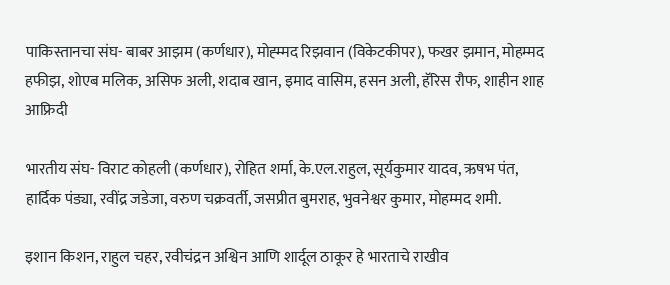पाकिस्तानचा संघ- बाबर आझम (कर्णधार), मोह्म्मद रिझवान (विकेटकीपर), फखर झमान, मोहम्मद हफीझ, शोएब मलिक, असिफ अली, शदाब खान, इमाद वासिम, हसन अली, हॅरिस रौफ, शाहीन शाह आफ्रिदी

भारतीय संघ- विराट कोहली (कर्णधार), रोहित शर्मा, के.एल.राहुल, सूर्यकुमार यादव, ऋषभ पंत, हार्दिक पंड्या, रवींद्र जडेजा, वरुण चक्रवर्ती, जसप्रीत बुमराह, भुवनेश्वर कुमार, मोहम्मद शमी.

इशान किशन, राहुल चहर, रवीचंद्रन अश्विन आणि शार्दूल ठाकूर हे भारताचे राखीव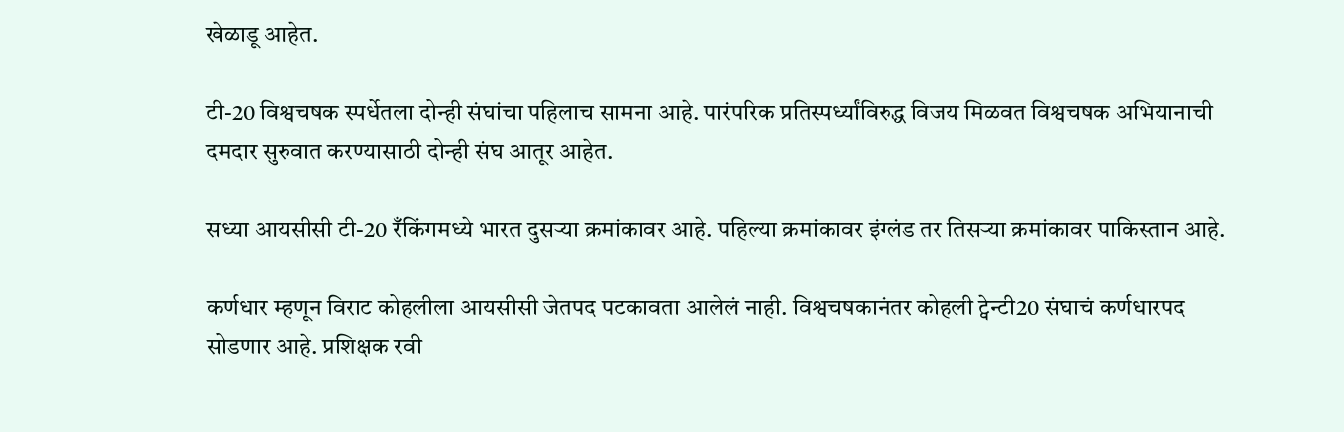खेळाडू आहेत.

टी-20 विश्वचषक स्पर्धेतला दोन्ही संघांचा पहिलाच सामना आहे. पारंपरिक प्रतिस्पर्ध्यांविरुद्ध विजय मिळवत विश्वचषक अभियानाची दमदार सुरुवात करण्यासाठी दोन्ही संघ आतूर आहेत.

सध्या आयसीसी टी-20 रँकिंगमध्ये भारत दुसऱ्या क्रमांकावर आहे. पहिल्या क्रमांकावर इंग्लंड तर तिसऱ्या क्रमांकावर पाकिस्तान आहे.

कर्णधार म्हणून विराट कोहलीला आयसीसी जेतपद पटकावता आलेलं नाही. विश्वचषकानंतर कोहली ट्वेन्टी20 संघाचं कर्णधारपद सोडणार आहे. प्रशिक्षक रवी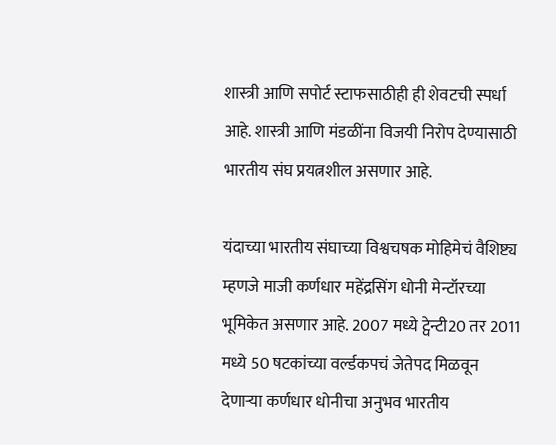शास्त्री आणि सपोर्ट स्टाफसाठीही ही शेवटची स्पर्धा आहे. शास्त्री आणि मंडळींना विजयी निरोप देण्यासाठी भारतीय संघ प्रयत्नशील असणार आहे.

यंदाच्या भारतीय संघाच्या विश्वचषक मोहिमेचं वैशिष्ट्य म्हणजे माजी कर्णधार महेंद्रसिंग धोनी मेन्टॉरच्या भूमिकेत असणार आहे. 2007 मध्ये ट्वेन्टी20 तर 2011 मध्ये 50 षटकांच्या वर्ल्डकपचं जेतेपद मिळवून देणाऱ्या कर्णधार धोनीचा अनुभव भारतीय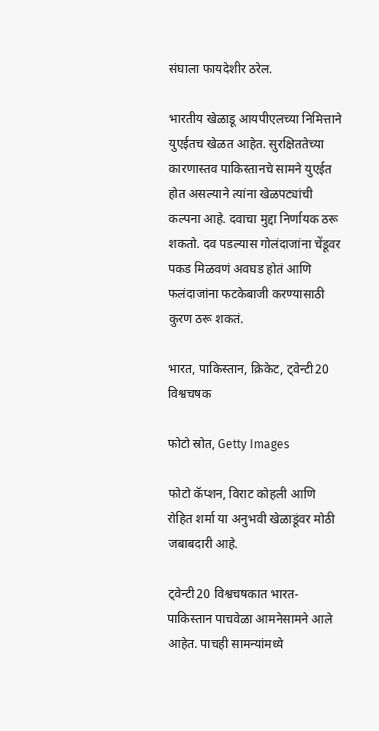संघाला फायदेशीर ठरेल.

भारतीय खेळाडू आयपीएलच्या निमित्ताने युएईतच खेळत आहेत. सुरक्षिततेच्या कारणास्तव पाकिस्तानचे सामने युएईत होत असल्याने त्यांना खेळपट्यांची कल्पना आहे. दवाचा मुद्दा निर्णायक ठरू शकतो. दव पडल्यास गोलंदाजांना चेंडूवर पकड मिळवणं अवघड होतं आणि फलंदाजांना फटकेबाजी करण्यासाठी कुरण ठरू शकतं.

भारत, पाकिस्तान, क्रिकेट, ट्वेन्टी20 विश्वचषक

फोटो स्रोत, Getty Images

फोटो कॅप्शन, विराट कोहली आणि रोहित शर्मा या अनुभवी खेळाडूंवर मोठी जबाबदारी आहे.

ट्वेन्टी20 विश्वचषकात भारत-पाकिस्तान पाचवेळा आमनेसामने आले आहेत. पाचही सामन्यांमध्ये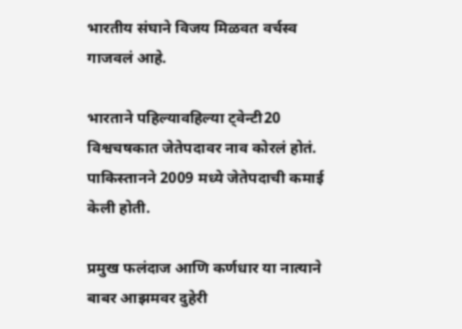भारतीय संघाने विजय मिळवत वर्चस्व गाजवलं आहे.

भारताने पहिल्यावहिल्या ट्वेन्टी20 विश्वचषकात जेतेपदावर नाव कोरलं होतं. पाकिस्तानने 2009 मध्ये जेतेपदाची कमाई केली होती.

प्रमुख फलंदाज आणि कर्णधार या नात्याने बाबर आझमवर दुहेरी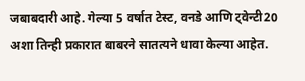जबाबदारी आहे. गेल्या 5 वर्षात टेस्ट, वनडे आणि ट्वेन्टी20 अशा तिन्ही प्रकारात बाबरने सातत्यने धावा केल्या आहेत.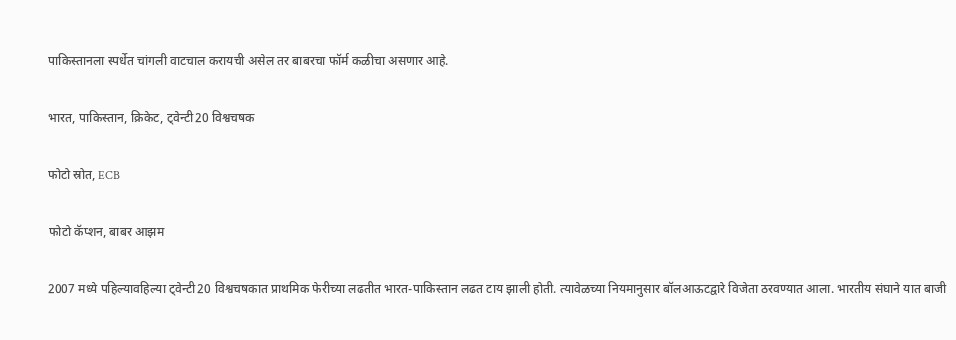पाकिस्तानला स्पर्धेत चांगली वाटचाल करायची असेल तर बाबरचा फॉर्म कळीचा असणार आहे.

भारत, पाकिस्तान, क्रिकेट, ट्वेन्टी20 विश्वचषक

फोटो स्रोत, ECB

फोटो कॅप्शन, बाबर आझम

2007 मध्ये पहिल्यावहिल्या ट्वेन्टी20 विश्वचषकात प्राथमिक फेरीच्या लढतीत भारत-पाकिस्तान लढत टाय झाली होती. त्यावेळच्या नियमानुसार बॉलआऊटद्वारे विजेता ठरवण्यात आला. भारतीय संघाने यात बाजी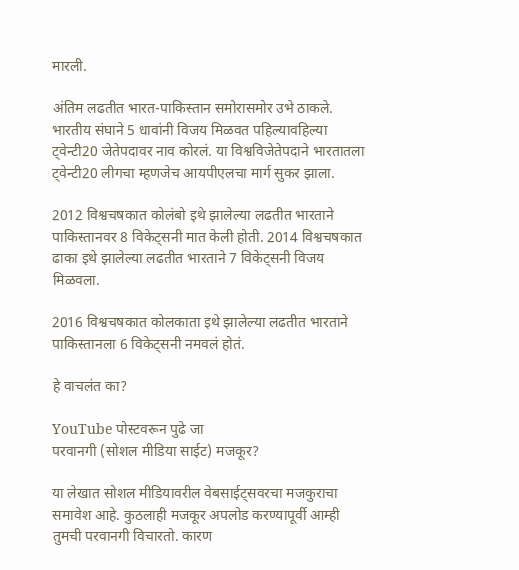मारली.

अंतिम लढतीत भारत-पाकिस्तान समोरासमोर उभे ठाकले. भारतीय संघाने 5 धावांनी विजय मिळवत पहिल्यावहिल्या ट्वेन्टी20 जेतेपदावर नाव कोरलं. या विश्वविजेतेपदाने भारतातला ट्वेन्टी20 लीगचा म्हणजेच आयपीएलचा मार्ग सुकर झाला.

2012 विश्वचषकात कोलंबो इथे झालेल्या लढतीत भारताने पाकिस्तानवर 8 विकेट्सनी मात केली होती. 2014 विश्वचषकात ढाका इथे झालेल्या लढतीत भारताने 7 विकेट्सनी विजय मिळवला.

2016 विश्वचषकात कोलकाता इथे झालेल्या लढतीत भारताने पाकिस्तानला 6 विकेट्सनी नमवलं होतं.

हे वाचलंत का?

YouTube पोस्टवरून पुढे जा
परवानगी (सोशल मीडिया साईट) मजकूर?

या लेखात सोशल मीडियावरील वेबसाईट्सवरचा मजकुराचा समावेश आहे. कुठलाही मजकूर अपलोड करण्यापूर्वी आम्ही तुमची परवानगी विचारतो. कारण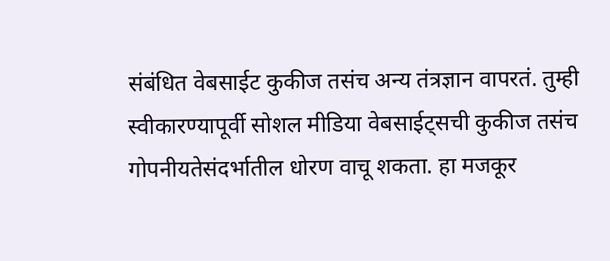संबंधित वेबसाईट कुकीज तसंच अन्य तंत्रज्ञान वापरतं. तुम्ही स्वीकारण्यापूर्वी सोशल मीडिया वेबसाईट्सची कुकीज तसंच गोपनीयतेसंदर्भातील धोरण वाचू शकता. हा मजकूर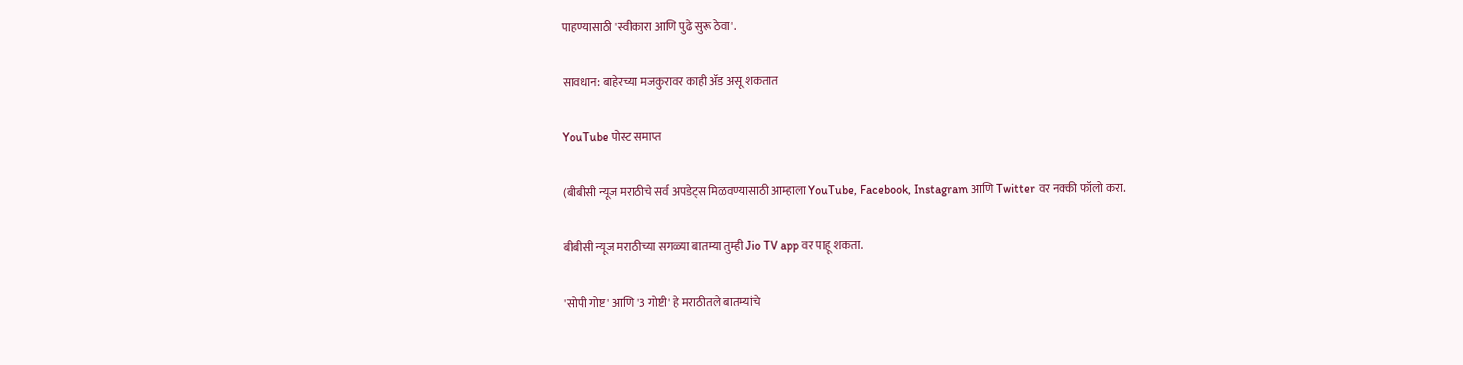पाहण्यासाठी 'स्वीकारा आणि पुढे सुरू ठेवा'.

सावधान: बाहेरच्या मजकुरावर काही ॲड असू शकतात

YouTube पोस्ट समाप्त

(बीबीसी न्यूज मराठीचे सर्व अपडेट्स मिळवण्यासाठी आम्हाला YouTube, Facebook, Instagram आणि Twitter वर नक्की फॉलो करा.

बीबीसी न्यूज मराठीच्या सगळ्या बातम्या तुम्ही Jio TV app वर पाहू शकता.

'सोपी गोष्ट' आणि '3 गोष्टी' हे मराठीतले बातम्यांचे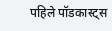पहिले पॉडकास्ट्स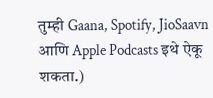तुम्ही Gaana, Spotify, JioSaavn आणि Apple Podcasts इथे ऐकू शकता.)